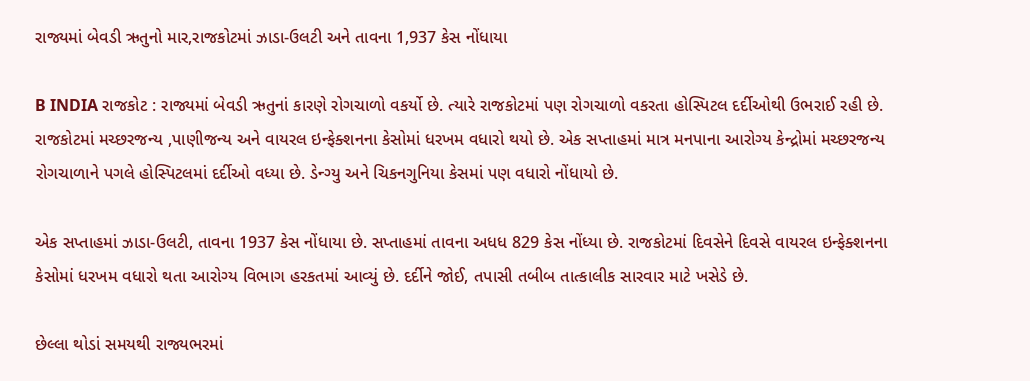રાજ્યમાં બેવડી ઋતુનો માર,રાજકોટમાં ઝાડા-ઉલટી અને તાવના 1,937 કેસ નોંધાયા

B INDIA રાજકોટ : રાજ્યમાં બેવડી ઋતુનાં કારણે રોગચાળો વકર્યો છે. ત્યારે રાજકોટમાં પણ રોગચાળો વકરતા હોસ્પિટલ દર્દીઓથી ઉભરાઈ રહી છે. રાજકોટમાં મચ્છરજન્ય ,પાણીજન્ય અને વાયરલ ઇન્ફેક્શનના કેસોમાં ધરખમ વધારો થયો છે. એક સપ્તાહમાં માત્ર મનપાના આરોગ્ય કેન્દ્રોમાં મચ્છરજન્ય રોગચાળાને પગલે હોસ્પિટલમાં દર્દીઓ વધ્યા છે. ડેન્ગ્યુ અને ચિકનગુનિયા કેસમાં પણ વધારો નોંધાયો છે.

એક સપ્તાહમાં ઝાડા-ઉલટી, તાવના 1937 કેસ નોંધાયા છે. સપ્તાહમાં તાવના અધધ 829 કેસ નોંધ્યા છે. રાજકોટમાં દિવસેને દિવસે વાયરલ ઇન્ફેક્શનના કેસોમાં ધરખમ વધારો થતા આરોગ્ય વિભાગ હરકતમાં આવ્યું છે. દર્દીને જોઈ, તપાસી તબીબ તાત્કાલીક સારવાર માટે ખસેડે છે.

છેલ્લા થોડાં સમયથી રાજ્યભરમાં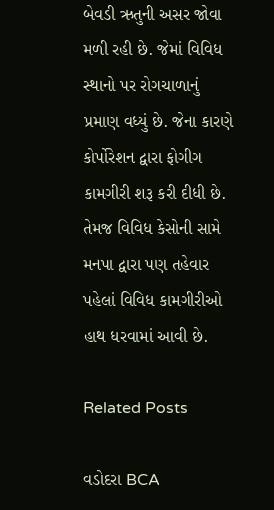બેવડી ઋતુની અસર જોવા મળી રહી છે. જેમાં વિવિધ સ્થાનો પર રોગચાળાનું પ્રમાણ વધ્યું છે. જેના કારણે કોર્પોરેશન દ્વારા ફોગીગ કામગીરી શરૂ કરી દીધી છે. તેમજ વિવિધ કેસોની સામે મનપા દ્વારા પણ તહેવાર પહેલાં વિવિધ કામગીરીઓ હાથ ધરવામાં આવી છે.

Related Posts

વડોદરા BCA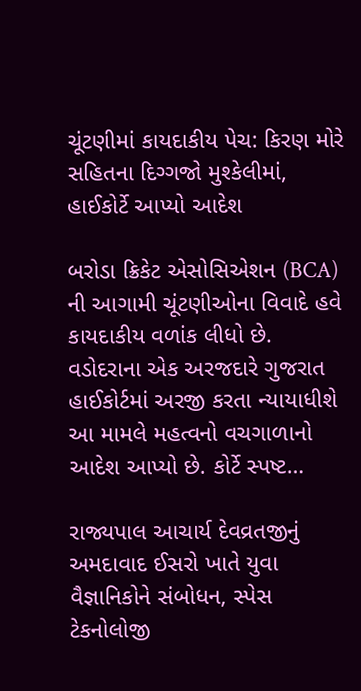ચૂંટણીમાં કાયદાકીય પેચ: કિરણ મોરે સહિતના દિગ્ગજો મુશ્કેલીમાં, હાઈકોર્ટે આપ્યો આદેશ

બરોડા ક્રિકેટ એસોસિએશન (BCA) ની આગામી ચૂંટણીઓના વિવાદે હવે કાયદાકીય વળાંક લીધો છે. વડોદરાના એક અરજદારે ગુજરાત હાઈકોર્ટમાં અરજી કરતા ન્યાયાધીશે આ મામલે મહત્વનો વચગાળાનો આદેશ આપ્યો છે. કોર્ટે સ્પષ્ટ…

રાજ્યપાલ આચાર્ય દેવવ્રતજીનું અમદાવાદ ઈસરો ખાતે યુવા વૈજ્ઞાનિકોને સંબોધન, સ્પેસ ટેકનોલોજી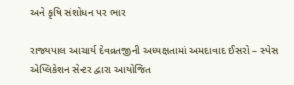અને કૃષિ સંશોધન પર ભાર

રાજ્યપાલ આચાર્ય દેવવ્રતજીની અધ્યક્ષતામાં અમદાવાદ ઈસરો – સ્પેસ એપ્લિકેશન સેન્ટર દ્વારા આયોજિત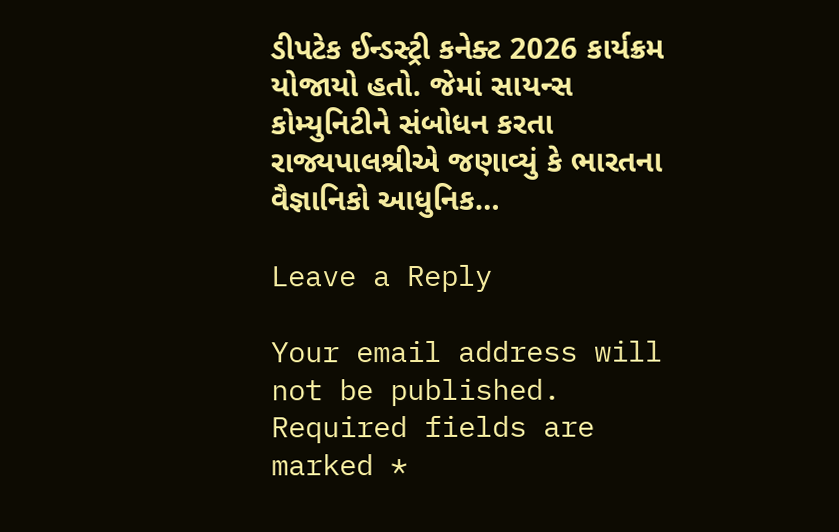ડીપટેક ઈન્ડસ્ટ્રી કનેક્ટ 2026 કાર્યક્રમ યોજાયો હતો. જેમાં સાયન્સ કોમ્યુનિટીને સંબોધન કરતા રાજ્યપાલશ્રીએ જણાવ્યું કે ભારતના વૈજ્ઞાનિકો આધુનિક…

Leave a Reply

Your email address will not be published. Required fields are marked *